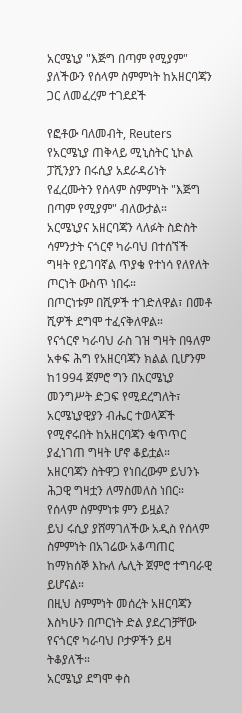አርሜኒያ "እጅግ በጣም የሚያም" ያለችውን የሰላም ስምምነት ከአዘርባጃን ጋር ለመፈረም ተገደደች

የፎቶው ባለመብት, Reuters
የአርሜኒያ ጠቅላይ ሚኒስትር ኒኮል ፓሺንያን በሩሲያ አደራዳሪነት የፈረሙትን የሰላም ስምምነት "እጅግ በጣም የሚያም" ብለውታል።
አርሜኒያና አዘርባጃን ላለፉት ስድስት ሳምንታት ናጎርኖ ካራባህ በተሰኘች ግዛት የይገባኛል ጥያቄ የተነሳ የለየለት ጦርነት ውስጥ ነበሩ።
በጦርነቱም በሺዎች ተገድለዋል፣ በመቶ ሺዎች ደግሞ ተፈናቅለዋል።
የናጎርኖ ካራባህ ራስ ገዝ ግዛት በዓለም አቀፍ ሕግ የአዘርባጃን ክልል ቢሆንም ከ1994 ጀምሮ ግን በአርሜኒያ መንግሥት ድጋፍ የሚደረግለት፣ አርሜኒያዊያን ብሔር ተወላጆች የሚኖሩበት ከአዘርባጃን ቁጥጥር ያፈነገጠ ግዛት ሆኖ ቆይቷል።
አዘርባጃን ስትዋጋ የነበረውም ይህንኑ ሕጋዊ ግዛቷን ለማስመለስ ነበር።
የሰላም ስምምነቱ ምን ይዟል?
ይህ ሩሲያ ያሸማገለችው አዲስ የሰላም ስምምነት በአገሬው አቆጣጠር ከማክሰኞ እኩለ ሌሊት ጀምሮ ተግባራዊ ይሆናል።
በዚህ ስምምነት መሰረት አዘርባጃን እስካሁን በጦርነት ድል ያደረገቻቸው የናጎርኖ ካራባህ ቦታዎችን ይዛ ትቆያለች።
አርሜኒያ ደግሞ ቀስ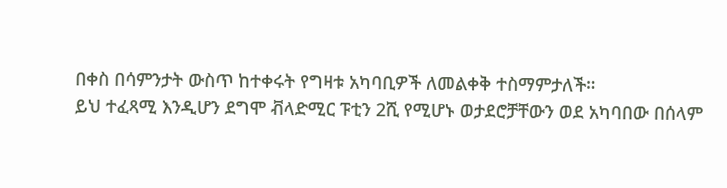በቀስ በሳምንታት ውስጥ ከተቀሩት የግዛቱ አካባቢዎች ለመልቀቅ ተስማምታለች።
ይህ ተፈጻሚ እንዲሆን ደግሞ ቭላድሚር ፑቲን 2ሺ የሚሆኑ ወታደሮቻቸውን ወደ አካባበው በሰላም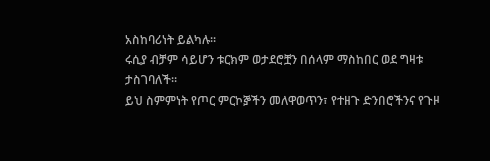አስከባሪነት ይልካሉ።
ሩሲያ ብቻም ሳይሆን ቱርክም ወታደሮቿን በሰላም ማስከበር ወደ ግዛቱ ታስገባለች።
ይህ ስምምነት የጦር ምርኮⶉችን መለዋወጥን፣ የተዘጉ ድንበሮችንና የጉዞ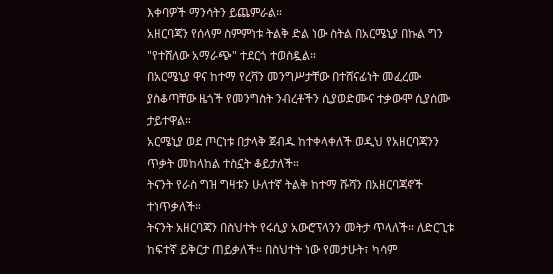እቀባዎች ማንሳትን ይጨምራል።
አዘርባጃን የሰላም ስምምነቱ ትልቅ ድል ነው ስትል በአርሜኒያ በኩል ግን "የተሸለው አማራጭ" ተደርጎ ተወስዷል።
በአርሜኒያ ዋና ከተማ የረቫን መንግሥታቸው በተሸናፊነት መፈረሙ ያስቆጣቸው ዜጎች የመንግስት ንብረቶችን ሲያወድሙና ተቃውሞ ሲያሰሙ ታይተዋል።
አርሜኒያ ወደ ጦርነቱ በታላቅ ጀብዱ ከተቀላቀለች ወዲህ የአዘርባጃንን ጥቃት መከላከል ተስኗት ቆይታለች።
ትናንት የራስ ግዝ ግዛቱን ሁለተኛ ትልቅ ከተማ ሹሻን በአዘርባጃኖች ተነጥቃለች።
ትናንት አዘርባጃን በስህተት የሩሲያ አውሮፕላንን መትታ ጥላለች። ለድርጊቱ ከፍተኛ ይቅርታ ጠይቃለች። በስህተት ነው የመታሁት፣ ካሳም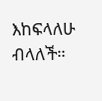እከፍላለሁ ብላለች።